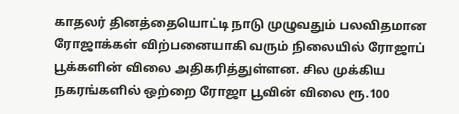காதலர் தினத்தையொட்டி நாடு முழுவதும் பலவிதமான ரோஜாக்கள் விற்பனையாகி வரும் நிலையில் ரோஜாப் பூக்களின் விலை அதிகரித்துள்ளன. சில முக்கிய நகரங்களில் ஒற்றை ரோஜா பூவின் விலை ரூ.100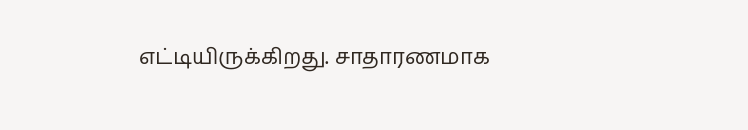எட்டியிருக்கிறது. சாதாரணமாக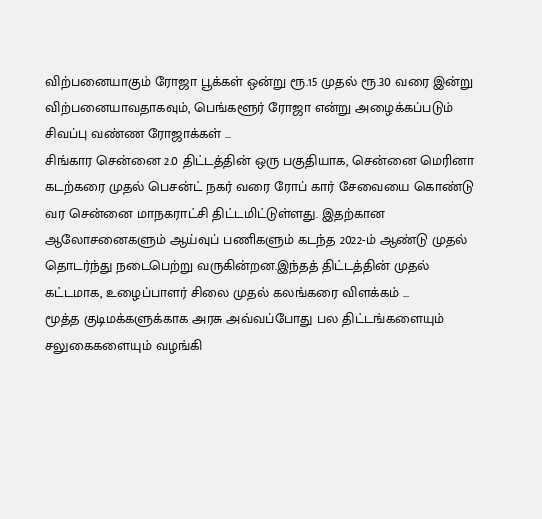விற்பனையாகும் ரோஜா பூக்கள் ஒன்று ரூ.15 முதல் ரூ.30 வரை இன்று விற்பனையாவதாகவும், பெங்களூர் ரோஜா என்று அழைக்கப்படும் சிவப்பு வண்ண ரோஜாக்கள் ...
சிங்கார சென்னை 2.0 திட்டத்தின் ஒரு பகுதியாக, சென்னை மெரினா கடற்கரை முதல் பெசன்ட் நகர் வரை ரோப் கார் சேவையை கொண்டு வர சென்னை மாநகராட்சி திட்டமிட்டுள்ளது. இதற்கான ஆலோசனைகளும் ஆய்வுப் பணிகளும் கடந்த 2022-ம் ஆண்டு முதல் தொடர்ந்து நடைபெற்று வருகின்றன.இந்தத் திட்டத்தின் முதல் கட்டமாக, உழைப்பாளர் சிலை முதல் கலங்கரை விளக்கம் ...
மூத்த குடிமக்களுக்காக அரசு அவ்வப்போது பல திட்டங்களையும் சலுகைகளையும் வழங்கி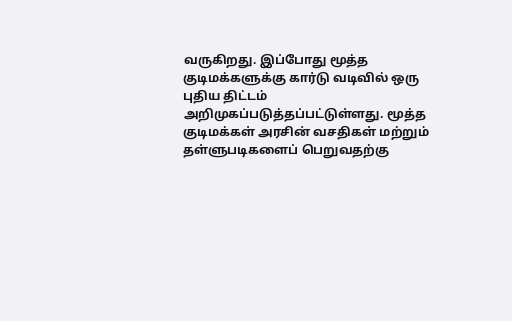வருகிறது. இப்போது மூத்த குடிமக்களுக்கு கார்டு வடிவில் ஒரு புதிய திட்டம் அறிமுகப்படுத்தப்பட்டுள்ளது. மூத்த குடிமக்கள் அரசின் வசதிகள் மற்றும் தள்ளுபடிகளைப் பெறுவதற்கு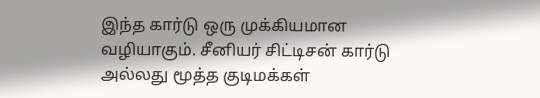இந்த கார்டு ஒரு முக்கியமான வழியாகும். சீனியர் சிட்டிசன் கார்டு அல்லது மூத்த குடிமக்கள்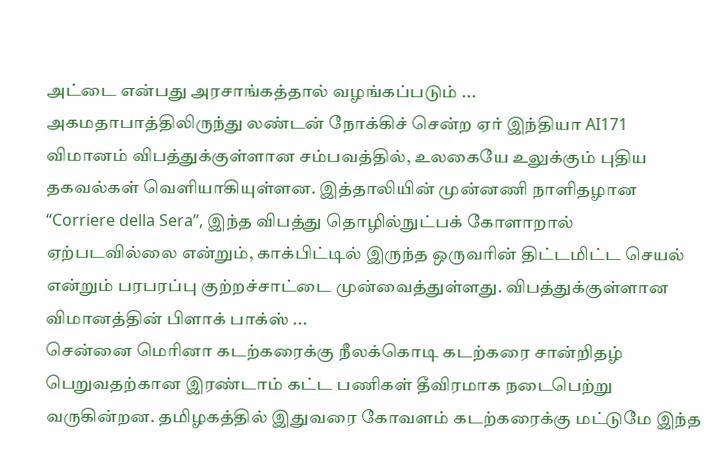அட்டை என்பது அரசாங்கத்தால் வழங்கப்படும் ...
அகமதாபாத்திலிருந்து லண்டன் நோக்கிச் சென்ற ஏர் இந்தியா AI171 விமானம் விபத்துக்குள்ளான சம்பவத்தில், உலகையே உலுக்கும் புதிய தகவல்கள் வெளியாகியுள்ளன. இத்தாலியின் முன்னணி நாளிதழான “Corriere della Sera”, இந்த விபத்து தொழில்நுட்பக் கோளாறால் ஏற்படவில்லை என்றும், காக்பிட்டில் இருந்த ஒருவரின் திட்டமிட்ட செயல் என்றும் பரபரப்பு குற்றச்சாட்டை முன்வைத்துள்ளது. விபத்துக்குள்ளான விமானத்தின் பிளாக் பாக்ஸ் ...
சென்னை மெரினா கடற்கரைக்கு நீலக்கொடி கடற்கரை சான்றிதழ் பெறுவதற்கான இரண்டாம் கட்ட பணிகள் தீவிரமாக நடைபெற்று வருகின்றன. தமிழகத்தில் இதுவரை கோவளம் கடற்கரைக்கு மட்டுமே இந்த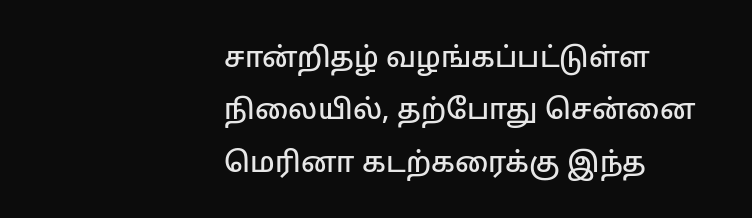சான்றிதழ் வழங்கப்பட்டுள்ள நிலையில், தற்போது சென்னை மெரினா கடற்கரைக்கு இந்த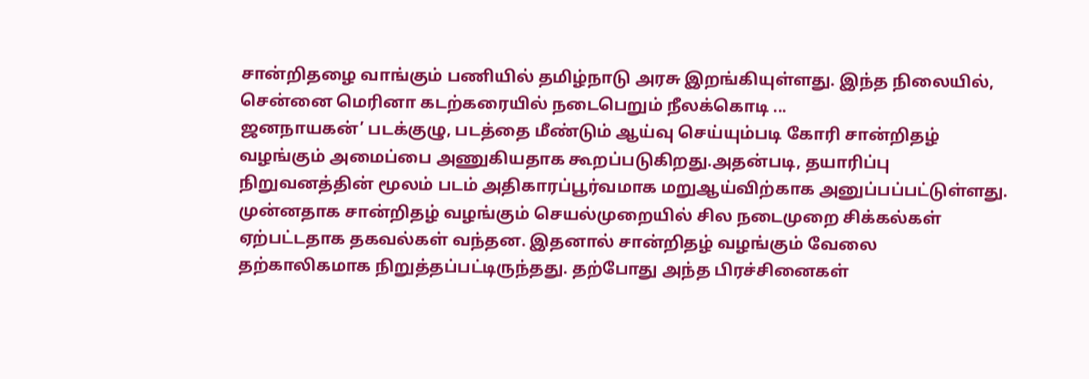சான்றிதழை வாங்கும் பணியில் தமிழ்நாடு அரசு இறங்கியுள்ளது. இந்த நிலையில், சென்னை மெரினா கடற்கரையில் நடைபெறும் நீலக்கொடி ...
ஜனநாயகன்’ படக்குழு, படத்தை மீண்டும் ஆய்வு செய்யும்படி கோரி சான்றிதழ் வழங்கும் அமைப்பை அணுகியதாக கூறப்படுகிறது.அதன்படி, தயாரிப்பு நிறுவனத்தின் மூலம் படம் அதிகாரப்பூர்வமாக மறுஆய்விற்காக அனுப்பப்பட்டுள்ளது. முன்னதாக சான்றிதழ் வழங்கும் செயல்முறையில் சில நடைமுறை சிக்கல்கள் ஏற்பட்டதாக தகவல்கள் வந்தன. இதனால் சான்றிதழ் வழங்கும் வேலை தற்காலிகமாக நிறுத்தப்பட்டிருந்தது. தற்போது அந்த பிரச்சினைகள்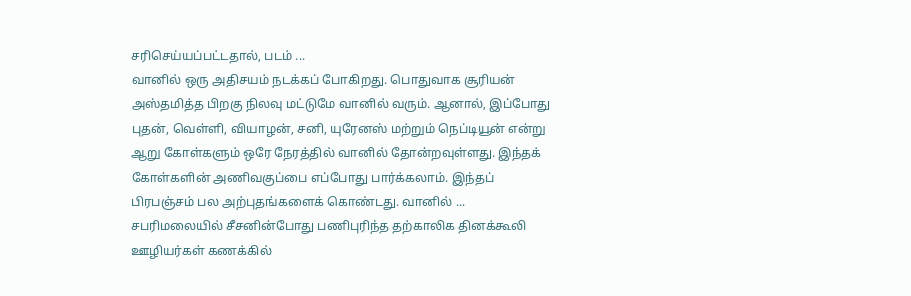சரிசெய்யப்பட்டதால், படம் ...
வானில் ஒரு அதிசயம் நடக்கப் போகிறது. பொதுவாக சூரியன் அஸ்தமித்த பிறகு நிலவு மட்டுமே வானில் வரும். ஆனால், இப்போது புதன், வெள்ளி, வியாழன், சனி, யுரேனஸ் மற்றும் நெப்டியூன் என்று ஆறு கோள்களும் ஒரே நேரத்தில் வானில் தோன்றவுள்ளது. இந்தக் கோள்களின் அணிவகுப்பை எப்போது பார்க்கலாம். இந்தப் பிரபஞ்சம் பல அற்புதங்களைக் கொண்டது. வானில் ...
சபரிமலையில் சீசனின்போது பணிபுரிந்த தற்காலிக தினக்கூலி ஊழியர்கள் கணக்கில்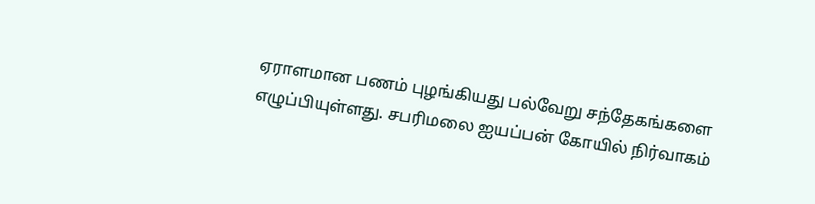ஏராளமான பணம் புழங்கியது பல்வேறு சந்தேகங்களை எழுப்பியுள்ளது. சபரிமலை ஐயப்பன் கோயில் நிர்வாகம்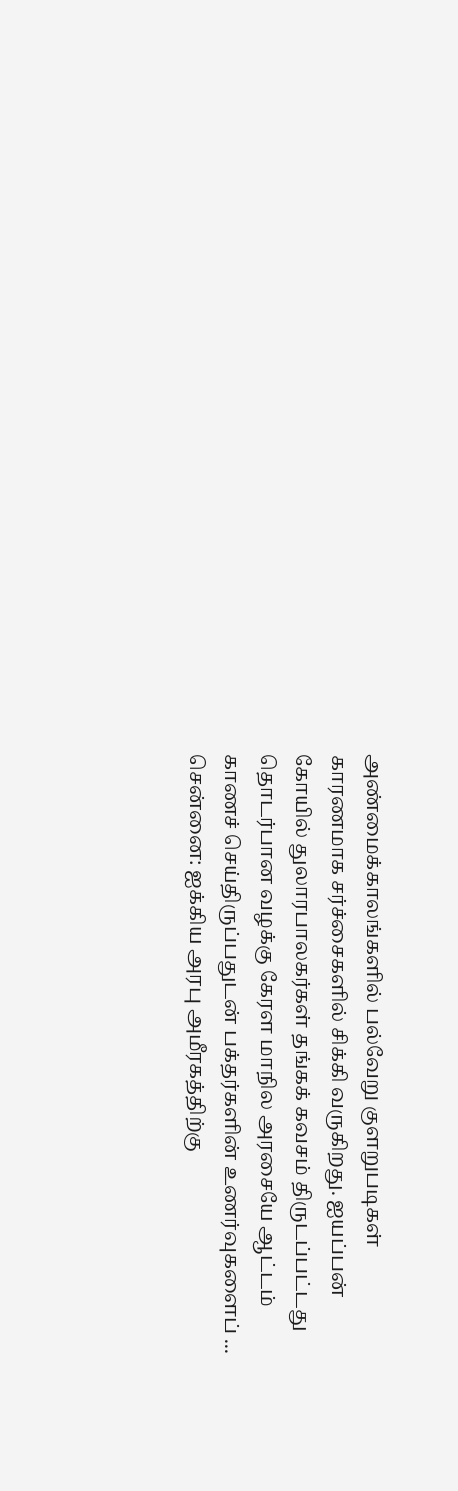அண்மைக்காலங்களில் பல்வேறு குளறுபடிகள் காரணமாக சர்ச்சைகளில் சிக்கி வருகிறது. ஐயப்பன் கோயில் துலாரபாலகர்கள் தங்கக் கவசம் திருடப்பட்டது தொடர்பான வழக்கு கேரள மாநில அரசையே ஆட்டம் காணச் செய்திருப்பதுடன் பக்தர்களின் உணர்வுகளைப் ...
சென்னை: ஐக்கிய அரபு அமீரகத்திற்கு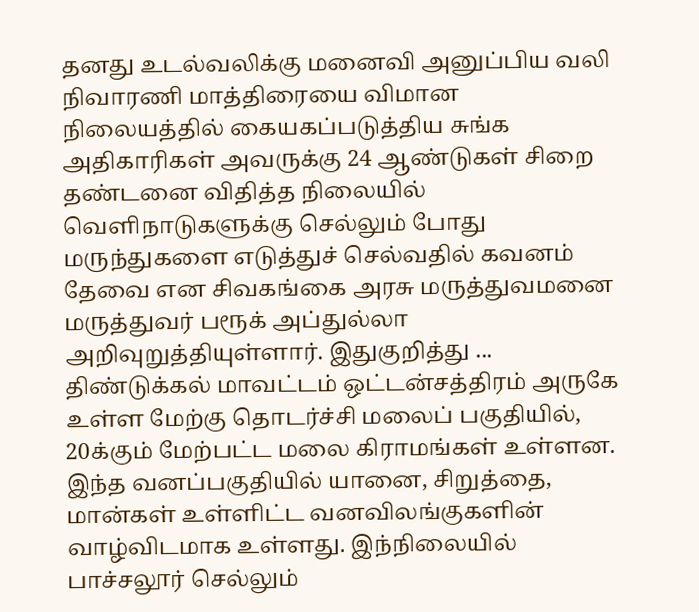தனது உடல்வலிக்கு மனைவி அனுப்பிய வலி நிவாரணி மாத்திரையை விமான நிலையத்தில் கையகப்படுத்திய சுங்க அதிகாரிகள் அவருக்கு 24 ஆண்டுகள் சிறை தண்டனை விதித்த நிலையில் வெளிநாடுகளுக்கு செல்லும் போது மருந்துகளை எடுத்துச் செல்வதில் கவனம் தேவை என சிவகங்கை அரசு மருத்துவமனை மருத்துவர் பரூக் அப்துல்லா அறிவுறுத்தியுள்ளார். இதுகுறித்து ...
திண்டுக்கல் மாவட்டம் ஒட்டன்சத்திரம் அருகே உள்ள மேற்கு தொடர்ச்சி மலைப் பகுதியில், 20க்கும் மேற்பட்ட மலை கிராமங்கள் உள்ளன. இந்த வனப்பகுதியில் யானை, சிறுத்தை, மான்கள் உள்ளிட்ட வனவிலங்குகளின் வாழ்விடமாக உள்ளது. இந்நிலையில் பாச்சலூர் செல்லும்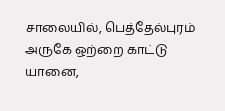சாலையில், பெத்தேல்புரம் அருகே ஒற்றை காட்டு யானை,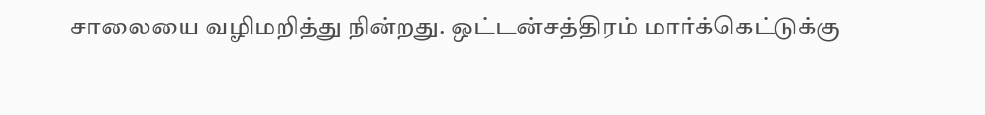சாலையை வழிமறித்து நின்றது. ஒட்டன்சத்திரம் மார்க்கெட்டுக்கு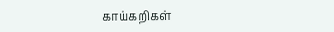காய்கறிகள்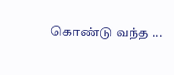கொண்டு வந்த ...